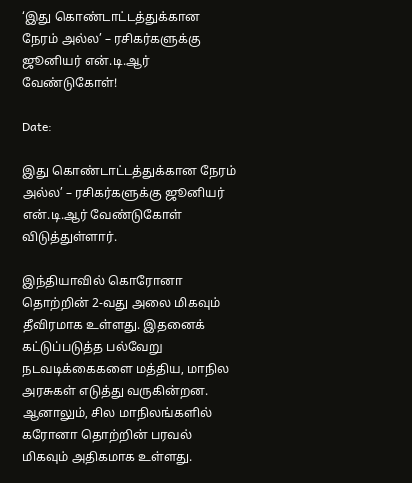‘இது கொண்டாட்டத்துக்கான நேரம் அல்ல’ – ரசிகர்களுக்கு ஜூனியர் என்.டி.ஆர் வேண்டுகோள்!

Date:

இது கொண்டாட்டத்துக்கான நேரம் அல்ல’ – ரசிகர்களுக்கு ஜூனியர் என்.டி.ஆர் வேண்டுகோள் விடுத்துள்ளார்.

இந்தியாவில் கொரோனா தொற்றின் 2-வது அலை மிகவும் தீவிரமாக உள்ளது. இதனைக் கட்டுப்படுத்த பல்வேறு நடவடிக்கைகளை மத்திய, மாநில அரசுகள் எடுத்து வருகின்றன. ஆனாலும், சில மாநிலங்களில் கரோனா தொற்றின் பரவல் மிகவும் அதிகமாக உள்ளது.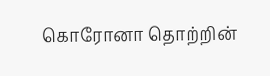கொரோனா தொற்றின்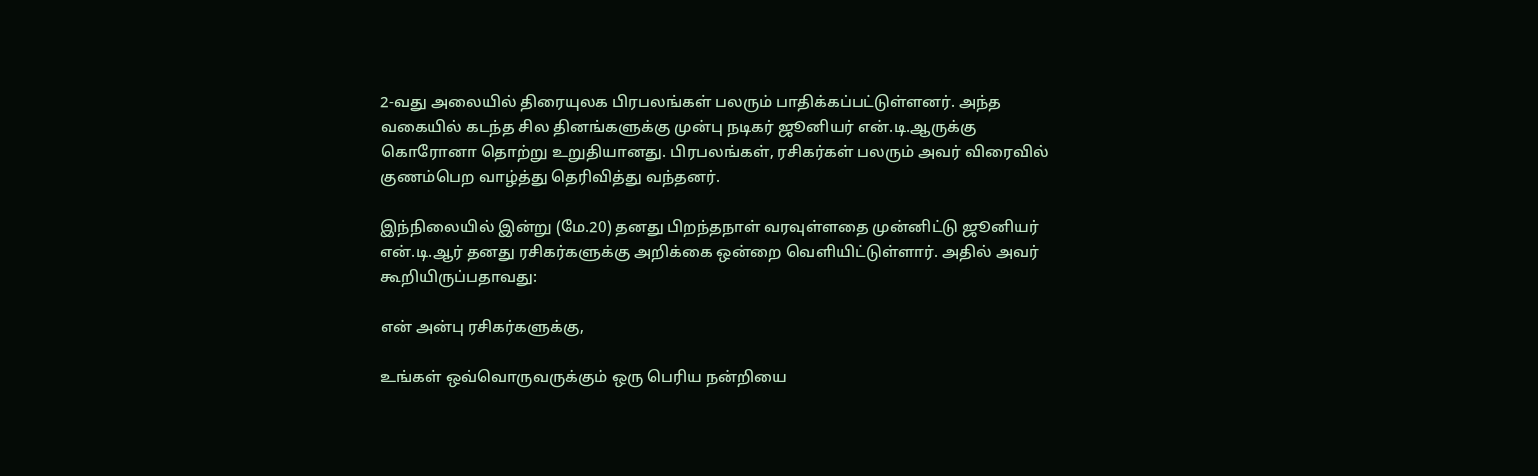2-வது அலையில் திரையுலக பிரபலங்கள் பலரும் பாதிக்கப்பட்டுள்ளனர். அந்த வகையில் கடந்த சில தினங்களுக்கு முன்பு நடிகர் ஜூனியர் என்.டி.ஆருக்கு கொரோனா தொற்று உறுதியானது. பிரபலங்கள், ரசிகர்கள் பலரும் அவர் விரைவில் குணம்பெற வாழ்த்து தெரிவித்து வந்தனர்.

இந்நிலையில் இன்று (மே.20) தனது பிறந்தநாள் வரவுள்ளதை முன்னிட்டு ஜூனியர் என்.டி.ஆர் தனது ரசிகர்களுக்கு அறிக்கை ஒன்றை வெளியிட்டுள்ளார். அதில் அவர் கூறியிருப்பதாவது:

என் அன்பு ரசிகர்களுக்கு,

உங்கள் ஒவ்வொருவருக்கும் ஒரு பெரிய நன்றியை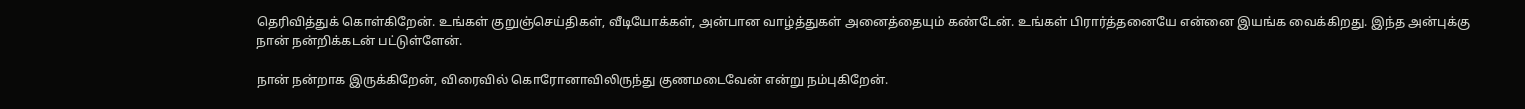தெரிவித்துக் கொள்கிறேன். உங்கள் குறுஞ்செய்திகள், வீடியோக்கள், அன்பான வாழ்த்துகள் அனைத்தையும் கண்டேன். உங்கள் பிரார்த்தனையே என்னை இயங்க வைக்கிறது. இந்த அன்புக்கு நான் நன்றிக்கடன் பட்டுள்ளேன்.

நான் நன்றாக இருக்கிறேன், விரைவில் கொரோனாவிலிருந்து குணமடைவேன் என்று நம்புகிறேன்.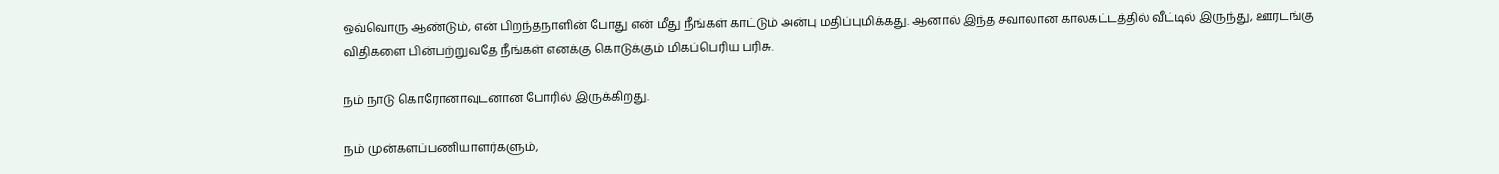ஒவ்வொரு ஆண்டும், என் பிறந்தநாளின் போது என் மீது நீங்கள் காட்டும் அன்பு மதிப்புமிக்கது. ஆனால் இந்த சவாலான காலகட்டத்தில் வீட்டில் இருந்து, ஊரடங்கு விதிகளை பின்பற்றுவதே நீங்கள் எனக்கு கொடுக்கும் மிகப்பெரிய பரிசு.

நம் நாடு கொரோனாவுடனான போரில் இருக்கிறது.

நம் முன்களப்பணியாளர்களும்,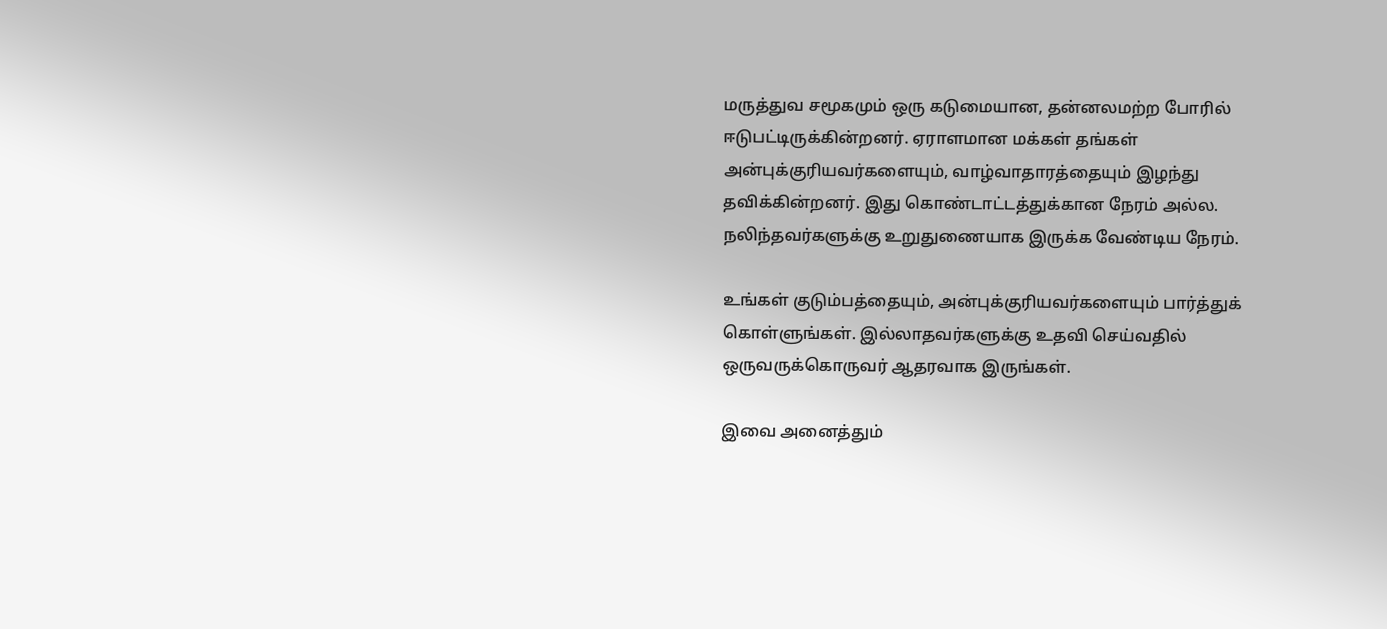மருத்துவ சமூகமும் ஒரு கடுமையான, தன்னலமற்ற போரில் ஈடுபட்டிருக்கின்றனர். ஏராளமான மக்கள் தங்கள் அன்புக்குரியவர்களையும், வாழ்வாதாரத்தையும் இழந்து தவிக்கின்றனர். இது கொண்டாட்டத்துக்கான நேரம் அல்ல. நலிந்தவர்களுக்கு உறுதுணையாக இருக்க வேண்டிய நேரம்.

உங்கள் குடும்பத்தையும், அன்புக்குரியவர்களையும் பார்த்துக் கொள்ளுங்கள். இல்லாதவர்களுக்கு உதவி செய்வதில் ஒருவருக்கொருவர் ஆதரவாக இருங்கள்.

இவை அனைத்தும்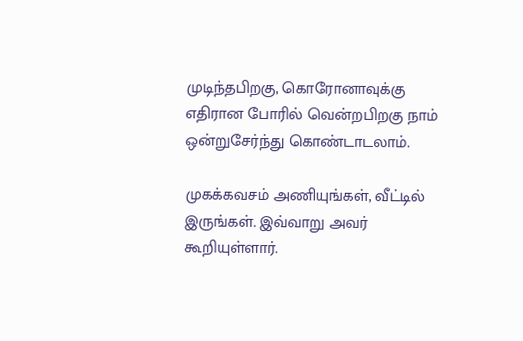முடிந்தபிறகு, கொரோனாவுக்கு எதிரான போரில் வென்றபிறகு நாம் ஒன்றுசேர்ந்து கொண்டாடலாம்.

முகக்கவசம் அணியுங்கள், வீட்டில் இருங்கள். இவ்வாறு அவர் கூறியுள்ளார்.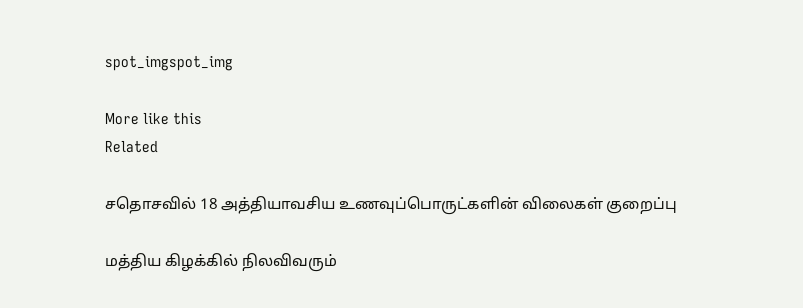spot_imgspot_img

More like this
Related

சதொசவில் 18 அத்தியாவசிய உணவுப்பொருட்களின் விலைகள் குறைப்பு

மத்திய கிழக்கில் நிலவிவரும்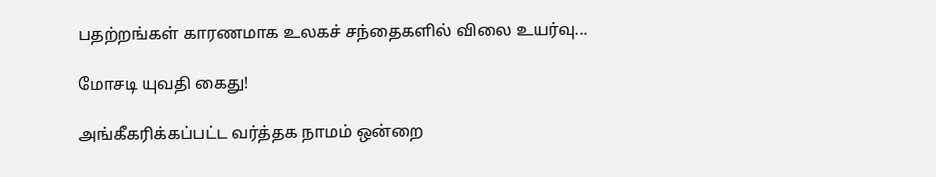பதற்றங்கள் காரணமாக உலகச் சந்தைகளில் விலை உயர்வு...

மோசடி யுவதி கைது!

அங்கீகரிக்கப்பட்ட வர்த்தக நாமம் ஒன்றை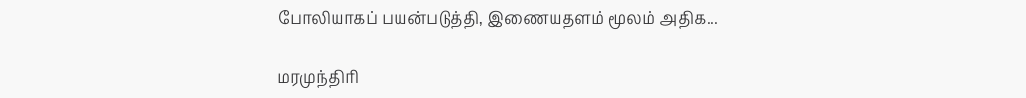போலியாகப் பயன்படுத்தி, இணையதளம் மூலம் அதிக...

மரமுந்திரி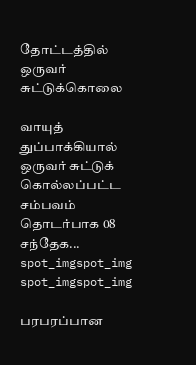தோட்டத்தில் ஒருவர் சுட்டுக்கொலை

வாயுத் துப்பாக்கியால் ஒருவர் சுட்டுக் கொல்லப்பட்ட சம்பவம் தொடர்பாக 08 சந்தேக...
spot_imgspot_img
spot_imgspot_img

பரபரப்பான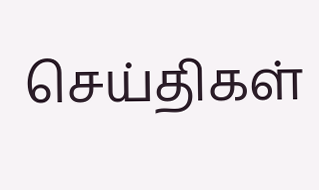செய்திகள்